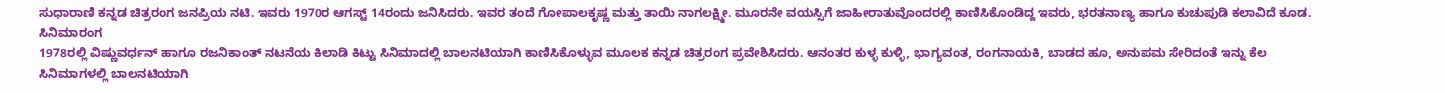ಸುಧಾರಾಣಿ ಕನ್ನಡ ಚಿತ್ರರಂಗ ಜನಪ್ರಿಯ ನಟಿ. ಇವರು 1970ರ ಆಗಸ್ಟ್ 14ರಂದು ಜನಿಸಿದರು. ಇವರ ತಂದೆ ಗೋಪಾಲಕೃಷ್ಣ ಮತ್ತು ತಾಯಿ ನಾಗಲಕ್ಷ್ಮೀ. ಮೂರನೇ ವಯಸ್ಸಿಗೆ ಜಾಹೀರಾತುವೊಂದರಲ್ಲಿ ಕಾಣಿಸಿಕೊಂಡಿದ್ದ ಇವರು, ಭರತನಾಣ್ಯ ಹಾಗೂ ಕುಚುಪುಡಿ ಕಲಾವಿದೆ ಕೂಡ.
ಸಿನಿಮಾರಂಗ
1978ರಲ್ಲಿ ವಿಷ್ಣುವರ್ಧನ್ ಹಾಗೂ ರಜನಿಕಾಂತ್ ನಟನೆಯ ಕಿಲಾಡಿ ಕಿಟ್ಟು ಸಿನಿಮಾದಲ್ಲಿ ಬಾಲನಟಿಯಾಗಿ ಕಾಣಿಸಿಕೊಳ್ಳುವ ಮೂಲಕ ಕನ್ನಡ ಚಿತ್ರರಂಗ ಪ್ರವೇಶಿಸಿದರು. ಆನಂತರ ಕುಳ್ಳ ಕುಳ್ಳಿ, ಭಾಗ್ಯವಂತ, ರಂಗನಾಯಕಿ, ಬಾಡದ ಹೂ, ಅನುಪಮ ಸೇರಿದಂತೆ ಇನ್ನು ಕೆಲ ಸಿನಿಮಾಗಳಲ್ಲಿ ಬಾಲನಟಿಯಾಗಿ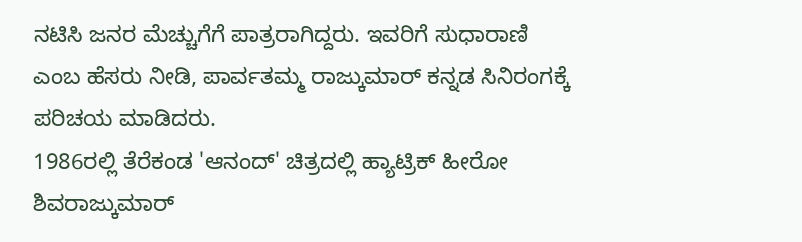ನಟಿಸಿ ಜನರ ಮೆಚ್ಚುಗೆಗೆ ಪಾತ್ರರಾಗಿದ್ದರು. ಇವರಿಗೆ ಸುಧಾರಾಣಿ ಎಂಬ ಹೆಸರು ನೀಡಿ, ಪಾರ್ವತಮ್ಮ ರಾಜ್ಕುಮಾರ್ ಕನ್ನಡ ಸಿನಿರಂಗಕ್ಕೆ ಪರಿಚಯ ಮಾಡಿದರು.
1986ರಲ್ಲಿ ತೆರೆಕಂಡ 'ಆನಂದ್' ಚಿತ್ರದಲ್ಲಿ ಹ್ಯಾಟ್ರಿಕ್ ಹೀರೋ ಶಿವರಾಜ್ಕುಮಾರ್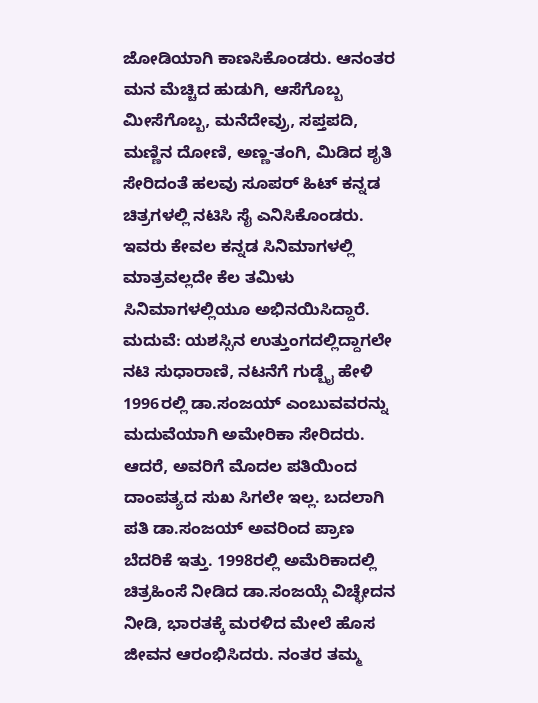ಜೋಡಿಯಾಗಿ ಕಾಣಸಿಕೊಂಡರು. ಆನಂತರ ಮನ ಮೆಚ್ಚಿದ ಹುಡುಗಿ, ಆಸೆಗೊಬ್ಬ ಮೀಸೆಗೊಬ್ಬ, ಮನೆದೇವ್ರು, ಸಪ್ತಪದಿ, ಮಣ್ಣಿನ ದೋಣಿ, ಅಣ್ಣ-ತಂಗಿ, ಮಿಡಿದ ಶೃತಿ ಸೇರಿದಂತೆ ಹಲವು ಸೂಪರ್ ಹಿಟ್ ಕನ್ನಡ ಚಿತ್ರಗಳಲ್ಲಿ ನಟಿಸಿ ಸೈ ಎನಿಸಿಕೊಂಡರು. ಇವರು ಕೇವಲ ಕನ್ನಡ ಸಿನಿಮಾಗಳಲ್ಲಿ ಮಾತ್ರವಲ್ಲದೇ ಕೆಲ ತಮಿಳು ಸಿನಿಮಾಗಳಲ್ಲಿಯೂ ಅಭಿನಯಿಸಿದ್ದಾರೆ.
ಮದುವೆ: ಯಶಸ್ಸಿನ ಉತ್ತುಂಗದಲ್ಲಿದ್ದಾಗಲೇ ನಟಿ ಸುಧಾರಾಣಿ, ನಟನೆಗೆ ಗುಡ್ಬೈ ಹೇಳಿ 1996ರಲ್ಲಿ ಡಾ.ಸಂಜಯ್ ಎಂಬುವವರನ್ನು ಮದುವೆಯಾಗಿ ಅಮೇರಿಕಾ ಸೇರಿದರು. ಆದರೆ, ಅವರಿಗೆ ಮೊದಲ ಪತಿಯಿಂದ ದಾಂಪತ್ಯದ ಸುಖ ಸಿಗಲೇ ಇಲ್ಲ. ಬದಲಾಗಿ ಪತಿ ಡಾ.ಸಂಜಯ್ ಅವರಿಂದ ಪ್ರಾಣ ಬೆದರಿಕೆ ಇತ್ತು. 1998ರಲ್ಲಿ ಅಮೆರಿಕಾದಲ್ಲಿ ಚಿತ್ರಹಿಂಸೆ ನೀಡಿದ ಡಾ.ಸಂಜಯ್ಗೆ ವಿಚ್ಛೇದನ ನೀಡಿ, ಭಾರತಕ್ಕೆ ಮರಳಿದ ಮೇಲೆ ಹೊಸ ಜೀವನ ಆರಂಭಿಸಿದರು. ನಂತರ ತಮ್ಮ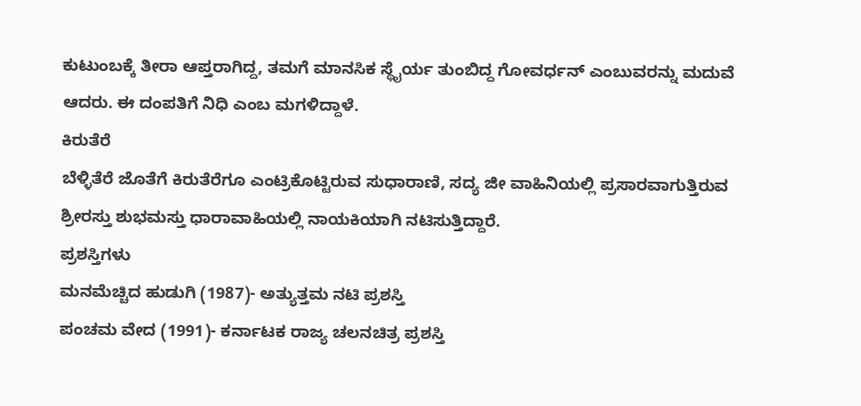ಕುಟುಂಬಕ್ಕೆ ತೀರಾ ಆಪ್ತರಾಗಿದ್ದ, ತಮಗೆ ಮಾನಸಿಕ ಸ್ಥೈರ್ಯ ತುಂಬಿದ್ದ ಗೋವರ್ಧನ್ ಎಂಬುವರನ್ನು ಮದುವೆ ಆದರು. ಈ ದಂಪತಿಗೆ ನಿಧಿ ಎಂಬ ಮಗಳಿದ್ದಾಳೆ.
ಕಿರುತೆರೆ
ಬೆಳ್ಳಿತೆರೆ ಜೊತೆಗೆ ಕಿರುತೆರೆಗೂ ಎಂಟ್ರಿಕೊಟ್ಟಿರುವ ಸುಧಾರಾಣಿ, ಸದ್ಯ ಜೀ ವಾಹಿನಿಯಲ್ಲಿ ಪ್ರಸಾರವಾಗುತ್ತಿರುವ ಶ್ರೀರಸ್ತು ಶುಭಮಸ್ತು ಧಾರಾವಾಹಿಯಲ್ಲಿ ನಾಯಕಿಯಾಗಿ ನಟಿಸುತ್ತಿದ್ದಾರೆ.
ಪ್ರಶಸ್ತಿಗಳು
ಮನಮೆಚ್ಚಿದ ಹುಡುಗಿ (1987)- ಅತ್ಯುತ್ತಮ ನಟಿ ಪ್ರಶಸ್ತಿ
ಪಂಚಮ ವೇದ (1991)- ಕರ್ನಾಟಕ ರಾಜ್ಯ ಚಲನಚಿತ್ರ ಪ್ರಶಸ್ತಿ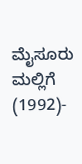ಮೈಸೂರು ಮಲ್ಲಿಗೆ (1992)-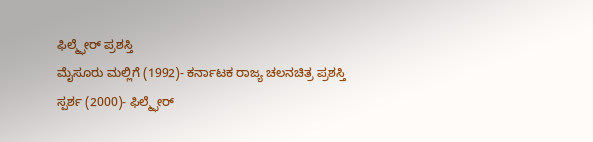ಫಿಲ್ಮ್ಫೇರ್ ಪ್ರಶಸ್ತಿ
ಮೈಸೂರು ಮಲ್ಲಿಗೆ (1992)- ಕರ್ನಾಟಕ ರಾಜ್ಯ ಚಲನಚಿತ್ರ ಪ್ರಶಸ್ತಿ
ಸ್ಪರ್ಶ (2000)- ಫಿಲ್ಮ್ಫೇರ್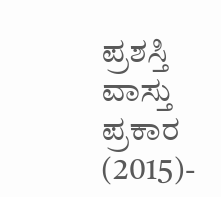ಪ್ರಶಸ್ತಿ
ವಾಸ್ತು ಪ್ರಕಾರ (2015)-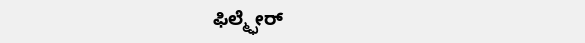ಫಿಲ್ಮ್ಫೇರ್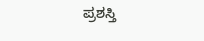ಪ್ರಶಸ್ತಿ